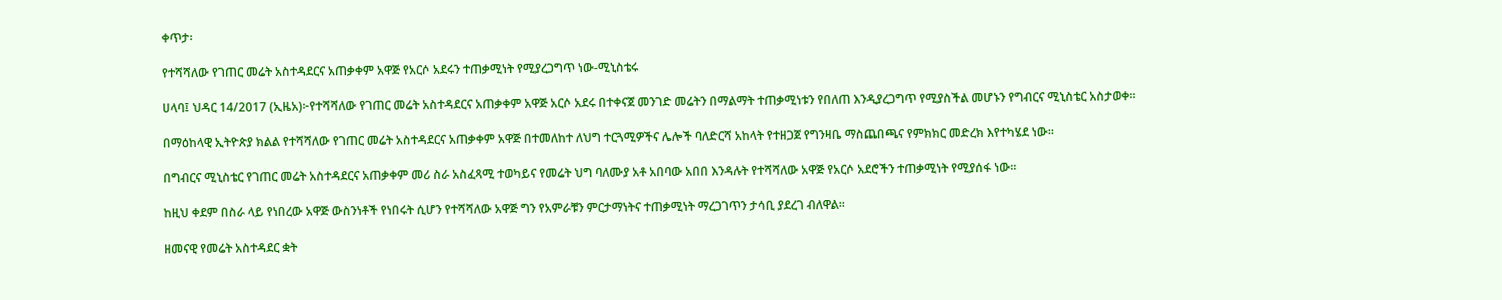ቀጥታ፡

የተሻሻለው የገጠር መሬት አስተዳደርና አጠቃቀም አዋጅ የአርሶ አደሩን ተጠቃሚነት የሚያረጋግጥ ነው-ሚኒስቴሩ

ሀላባ፤ ህዳር 14/2017 (ኢዜአ)፦የተሻሻለው የገጠር መሬት አስተዳደርና አጠቃቀም አዋጅ አርሶ አደሩ በተቀናጀ መንገድ መሬትን በማልማት ተጠቃሚነቱን የበለጠ እንዲያረጋግጥ የሚያስችል መሆኑን የግብርና ሚኒስቴር አስታወቀ።

በማዕከላዊ ኢትዮጵያ ክልል የተሻሻለው የገጠር መሬት አስተዳደርና አጠቃቀም አዋጅ በተመለከተ ለህግ ተርጓሚዎችና ሌሎች ባለድርሻ አከላት የተዘጋጀ የግንዛቤ ማስጨበጫና የምክክር መድረክ እየተካሄደ ነው።

በግብርና ሚኒስቴር የገጠር መሬት አስተዳደርና አጠቃቀም መሪ ስራ አስፈጻሚ ተወካይና የመሬት ህግ ባለሙያ አቶ አበባው አበበ እንዳሉት የተሻሻለው አዋጅ የአርሶ አደሮችን ተጠቃሚነት የሚያሰፋ ነው።

ከዚህ ቀደም በስራ ላይ የነበረው አዋጅ ውስንነቶች የነበሩት ሲሆን የተሻሻለው አዋጅ ግን የአምራቹን ምርታማነትና ተጠቃሚነት ማረጋገጥን ታሳቢ ያደረገ ብለዋል።

ዘመናዊ የመሬት አስተዳደር ቋት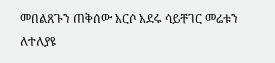መበልጸጉን ጠቅሰው አርሶ አደሩ ሳይቸገር መሬቱን ለተለያዩ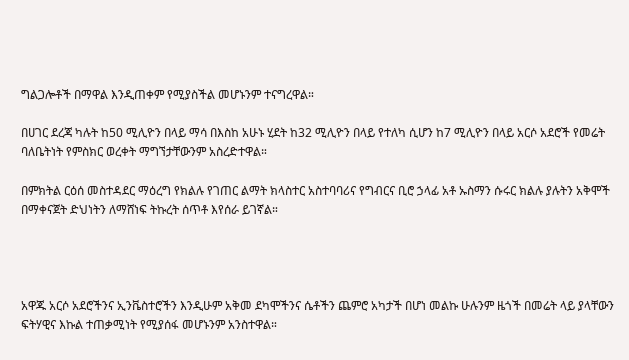ግልጋሎቶች በማዋል እንዲጠቀም የሚያስችል መሆኑንም ተናግረዋል።

በሀገር ደረጃ ካሉት ከ50 ሚሊዮን በላይ ማሳ በእስከ አሁኑ ሂደት ከ32 ሚሊዮን በላይ የተለካ ሲሆን ከ7 ሚሊዮን በላይ አርሶ አደሮች የመሬት ባለቤትነት የምስክር ወረቀት ማግኘታቸውንም አስረድተዋል።

በምክትል ርዕሰ መስተዳደር ማዕረግ የክልሉ የገጠር ልማት ክላስተር አስተባባሪና የግብርና ቢሮ ኃላፊ አቶ ኡስማን ሱሩር ክልሉ ያሉትን አቅሞች በማቀናጀት ድህነትን ለማሸነፍ ትኩረት ሰጥቶ እየሰራ ይገኛል።




አዋጁ አርሶ አደሮችንና ኢንቬስተሮችን እንዲሁም አቅመ ደካሞችንና ሴቶችን ጨምሮ አካታች በሆነ መልኩ ሁሉንም ዜጎች በመሬት ላይ ያላቸውን ፍትሃዊና እኩል ተጠቃሚነት የሚያሰፋ መሆኑንም አንስተዋል።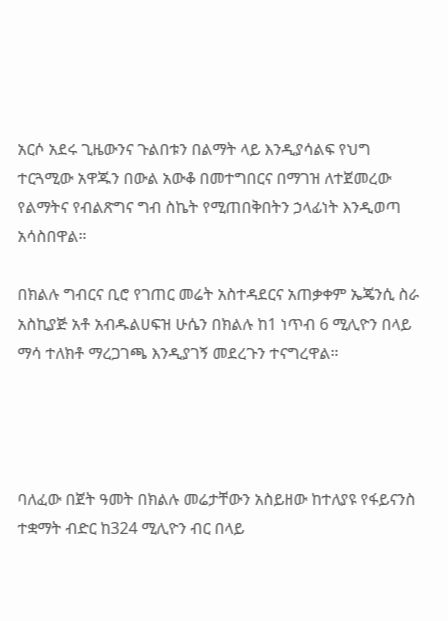አርሶ አደሩ ጊዜውንና ጉልበቱን በልማት ላይ እንዲያሳልፍ የህግ ተርጓሚው አዋጁን በውል አውቆ በመተግበርና በማገዝ ለተጀመረው የልማትና የብልጽግና ግብ ስኬት የሚጠበቅበትን ኃላፊነት እንዲወጣ አሳስበዋል።

በክልሉ ግብርና ቢሮ የገጠር መሬት አስተዳደርና አጠቃቀም ኤጄንሲ ስራ አስኪያጅ አቶ አብዱልሀፍዝ ሁሴን በክልሉ ከ1 ነጥብ 6 ሚሊዮን በላይ ማሳ ተለክቶ ማረጋገጫ እንዲያገኝ መደረጉን ተናግረዋል።




ባለፈው በጀት ዓመት በክልሉ መሬታቸውን አስይዘው ከተለያዩ የፋይናንስ ተቋማት ብድር ከ324 ሚሊዮን ብር በላይ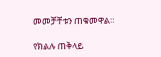መመቻቸቱን ጠቁመዋል።

የክልሉ ጠቅላይ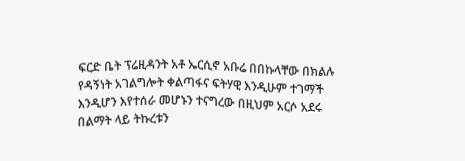ፍርድ ቤት ፕሬዚዳንት አቶ ኤርሲኖ አቡሬ በበኩላቸው በክልሉ የዳኝነት አገልግሎት ቀልጣፋና ፍትሃዊ እንዲሁም ተገማች እንዲሆን እየተሰራ መሆኑን ተናግረው በዚህም አርሶ አደሩ በልማት ላይ ትኩረቱን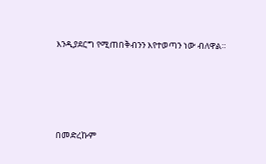እንዲያደርግ የሚጠበቅብንን እየተወጣን ነው ብለዋል።




በመድረኩም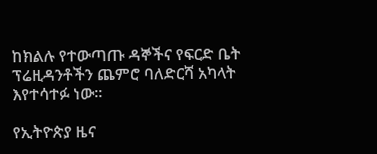ከክልሉ የተውጣጡ ዳኞችና የፍርድ ቤት ፕሬዚዳንቶችን ጨምሮ ባለድርሻ አካላት እየተሳተፉ ነው።

የኢትዮጵያ ዜና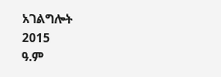አገልግሎት
2015
ዓ.ም